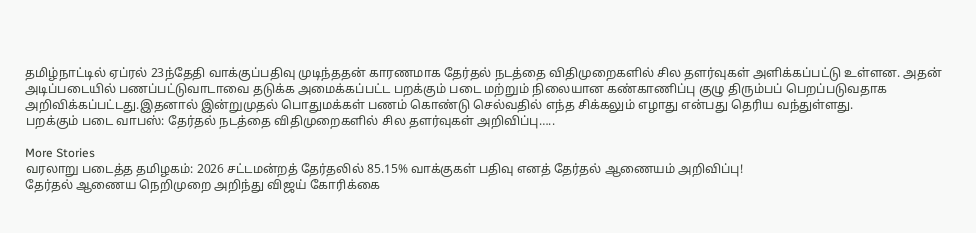தமிழ்நாட்டில் ஏப்ரல் 23ந்தேதி வாக்குப்பதிவு முடிந்ததன் காரணமாக தேர்தல் நடத்தை விதிமுறைகளில் சில தளர்வுகள் அளிக்கப்பட்டு உள்ளன. அதன் அடிப்படையில் பணப்பட்டுவாடாவை தடுக்க அமைக்கப்பட்ட பறக்கும் படை மற்றும் நிலையான கண்காணிப்பு குழு திரும்பப் பெறப்படுவதாக அறிவிக்கப்பட்டது.இதனால் இன்றுமுதல் பொதுமக்கள் பணம் கொண்டு செல்வதில் எந்த சிக்கலும் எழாது என்பது தெரிய வந்துள்ளது.
பறக்கும் படை வாபஸ்: தேர்தல் நடத்தை விதிமுறைகளில் சில தளர்வுகள் அறிவிப்பு…..

More Stories
வரலாறு படைத்த தமிழகம்: 2026 சட்டமன்றத் தேர்தலில் 85.15% வாக்குகள் பதிவு எனத் தேர்தல் ஆணையம் அறிவிப்பு!
தேர்தல் ஆணைய நெறிமுறை அறிந்து விஜய் கோரிக்கை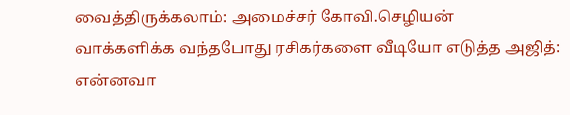வைத்திருக்கலாம்: அமைச்சர் கோவி.செழியன்
வாக்களிக்க வந்தபோது ரசிகர்களை வீடியோ எடுத்த அஜித்: என்னவா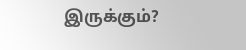இருக்கும்?